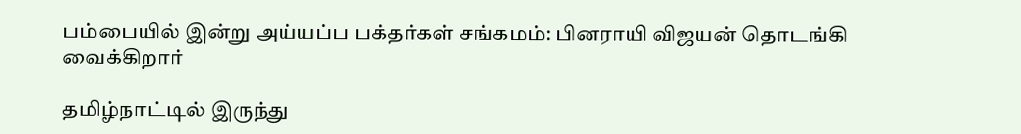பம்பையில் இன்று அய்யப்ப பக்தர்கள் சங்கமம்: பினராயி விஜயன் தொடங்கி வைக்கிறார்

தமிழ்நாட்டில் இருந்து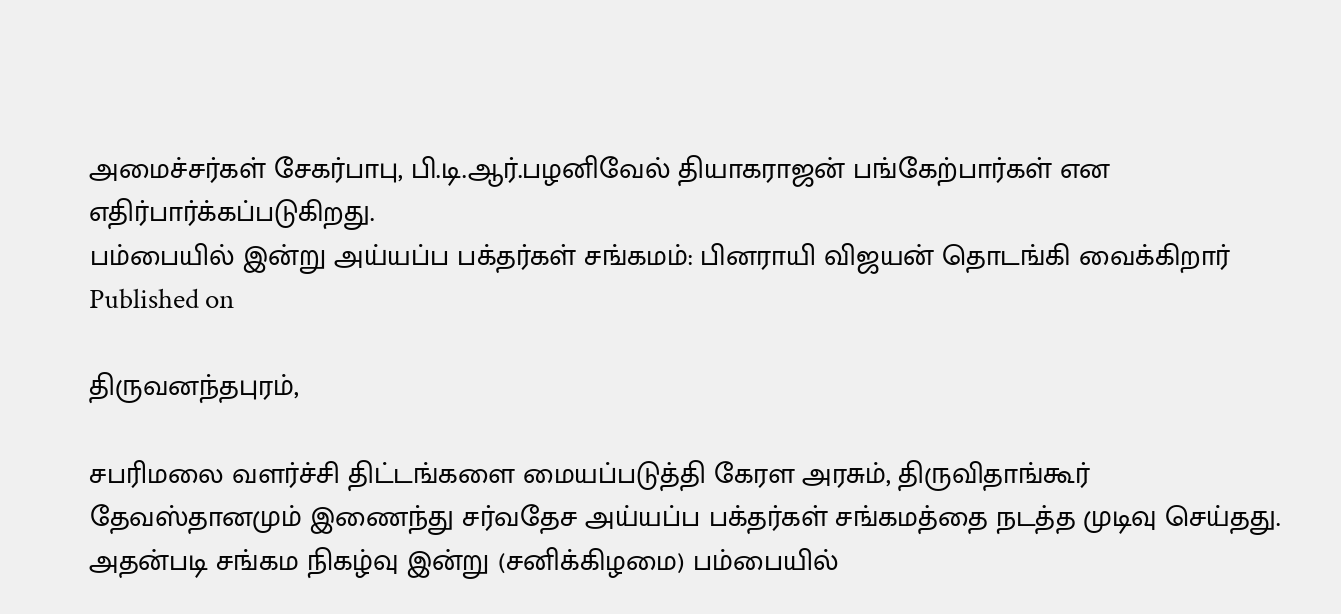அமைச்சர்கள் சேகர்பாபு, பி.டி.ஆர்.பழனிவேல் தியாகராஜன் பங்கேற்பார்கள் என எதிர்பார்க்கப்படுகிறது.
பம்பையில் இன்று அய்யப்ப பக்தர்கள் சங்கமம்: பினராயி விஜயன் தொடங்கி வைக்கிறார்
Published on

திருவனந்தபுரம்,

சபரிமலை வளர்ச்சி திட்டங்களை மையப்படுத்தி கேரள அரசும், திருவிதாங்கூர் தேவஸ்தானமும் இணைந்து சர்வதேச அய்யப்ப பக்தர்கள் சங்கமத்தை நடத்த முடிவு செய்தது. அதன்படி சங்கம நிகழ்வு இன்று (சனிக்கிழமை) பம்பையில்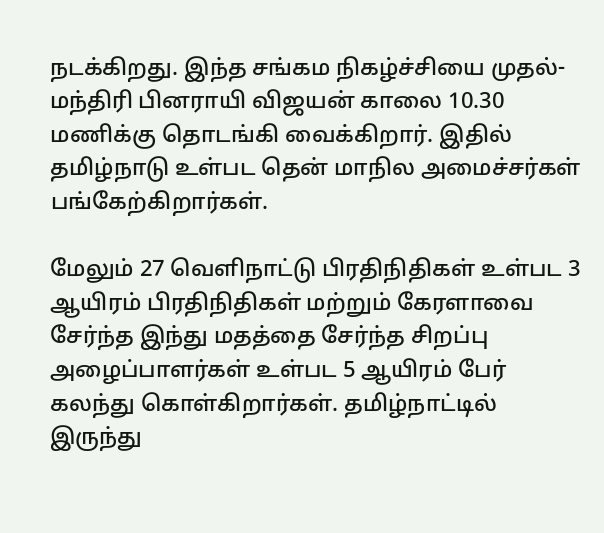நடக்கிறது. இந்த சங்கம நிகழ்ச்சியை முதல்-மந்திரி பினராயி விஜயன் காலை 10.30 மணிக்கு தொடங்கி வைக்கிறார். இதில் தமிழ்நாடு உள்பட தென் மாநில அமைச்சர்கள் பங்கேற்கிறார்கள்.

மேலும் 27 வெளிநாட்டு பிரதிநிதிகள் உள்பட 3 ஆயிரம் பிரதிநிதிகள் மற்றும் கேரளாவை சேர்ந்த இந்து மதத்தை சேர்ந்த சிறப்பு அழைப்பாளர்கள் உள்பட 5 ஆயிரம் பேர் கலந்து கொள்கிறார்கள். தமிழ்நாட்டில் இருந்து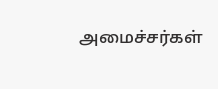அமைச்சர்கள்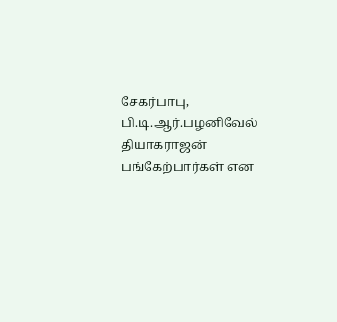சேகர்பாபு, பி.டி.ஆர்.பழனிவேல் தியாகராஜன் பங்கேற்பார்கள் என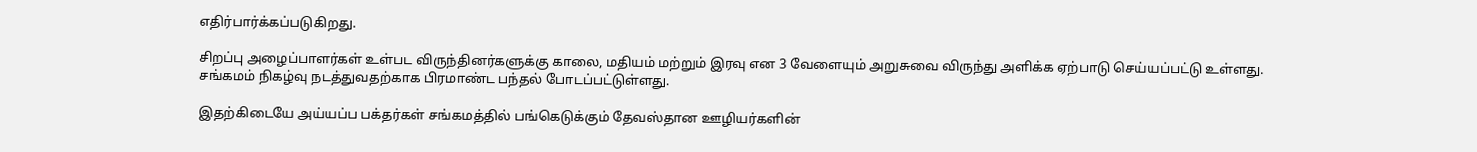எதிர்பார்க்கப்படுகிறது.

சிறப்பு அழைப்பாளர்கள் உள்பட விருந்தினர்களுக்கு காலை, மதியம் மற்றும் இரவு என 3 வேளையும் அறுசுவை விருந்து அளிக்க ஏற்பாடு செய்யப்பட்டு உள்ளது. சங்கமம் நிகழ்வு நடத்துவதற்காக பிரமாண்ட பந்தல் போடப்பட்டுள்ளது.

இதற்கிடையே அய்யப்ப பக்தர்கள் சங்கமத்தில் பங்கெடுக்கும் தேவஸ்தான ஊழியர்களின்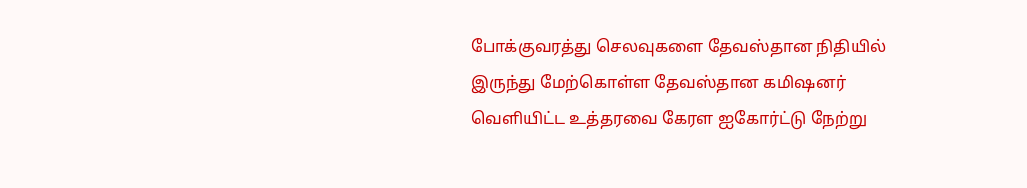போக்குவரத்து செலவுகளை தேவஸ்தான நிதியில் இருந்து மேற்கொள்ள தேவஸ்தான கமிஷனர் வெளியிட்ட உத்தரவை கேரள ஐகோர்ட்டு நேற்று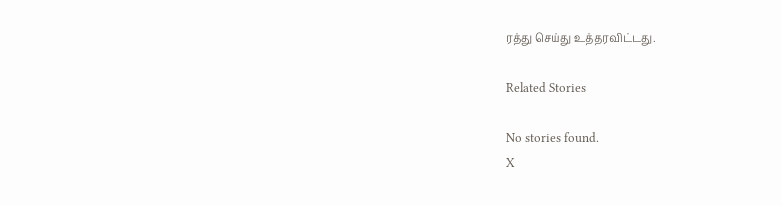ரத்து செய்து உத்தரவிட்டது.

Related Stories

No stories found.
X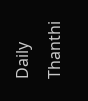Daily Thanthi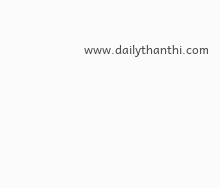www.dailythanthi.com